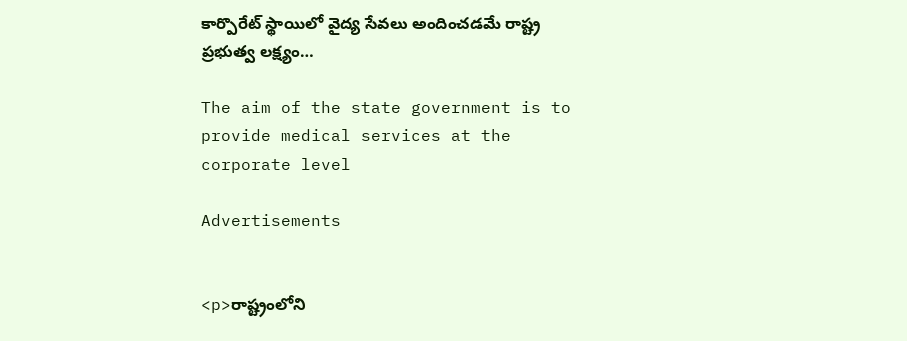కార్పొరేట్ స్థాయిలో వైద్య సేవలు అందించడమే రాష్ట్ర ప్రభుత్వ లక్ష్యం…

The aim of the state government is to provide medical services at the corporate level

Advertisements


<p>రాష్ట్రంలోని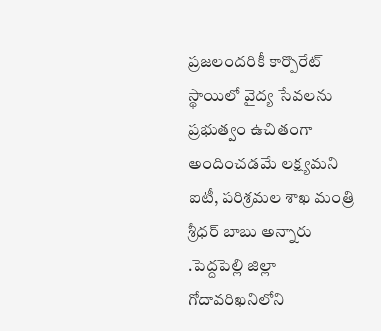ప్రజలందరికీ కార్పొరేట్ స్థాయిలో వైద్య సేవలను ప్రభుత్వం ఉచితంగా అందించడమే లక్ష్యమని ఐటీ, పరిశ్రమల శాఖ మంత్రి శ్రీధర్ బాబు అన్నారు .పెద్దపెల్లి జిల్లా గోదావరిఖనిలోని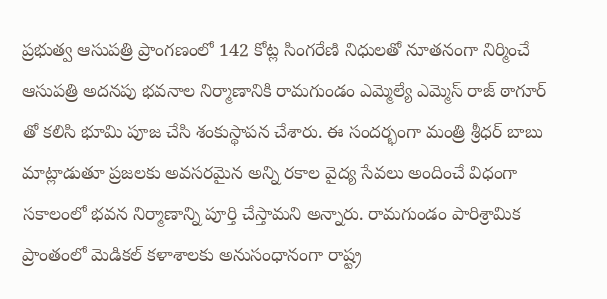ప్రభుత్వ ఆసుపత్రి ప్రాంగణంలో 142 కోట్ల సింగరేణి నిధులతో నూతనంగా నిర్మించే ఆసుపత్రి అదనపు భవనాల నిర్మాణానికి రామగుండం ఎమ్మెల్యే ఎమ్మెస్ రాజ్ ఠాగూర్ తో కలిసి భూమి పూజ చేసి శంకుస్థాపన చేశారు. ఈ సందర్భంగా మంత్రి శ్రీధర్ బాబు మాట్లాడుతూ ప్రజలకు అవసరమైన అన్ని రకాల వైద్య సేవలు అందించే విధంగా సకాలంలో భవన నిర్మాణాన్ని పూర్తి చేస్తామని అన్నారు. రామగుండం పారిశ్రామిక ప్రాంతంలో మెడికల్ కళాశాలకు అనుసంధానంగా రాష్ట్ర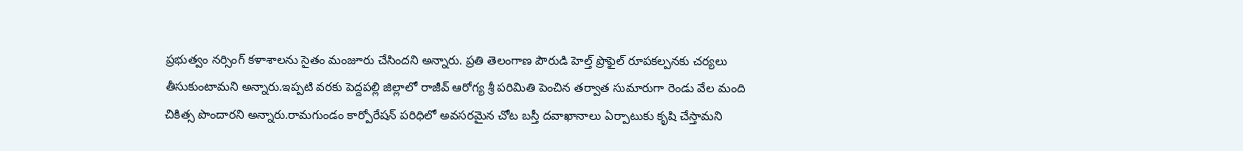ప్రభుత్వం నర్సింగ్ కళాశాలను సైతం మంజూరు చేసిందని అన్నారు. ప్రతి తెలంగాణ పౌరుడి హెల్త్ ప్రొఫైల్ రూపకల్పనకు చర్యలు తీసుకుంటామని అన్నారు.ఇప్పటి వరకు పెద్దపల్లి జిల్లాలో రాజీవ్ ఆరోగ్య శ్రీ పరిమితి పెంచిన తర్వాత సుమారుగా రెండు వేల మంది చికిత్స పొందారని అన్నారు.రామగుండం కార్పోరేషన్ పరిధిలో అవసరమైన చోట బస్తీ దవాఖానాలు ఏర్పాటుకు కృషి చేస్తామని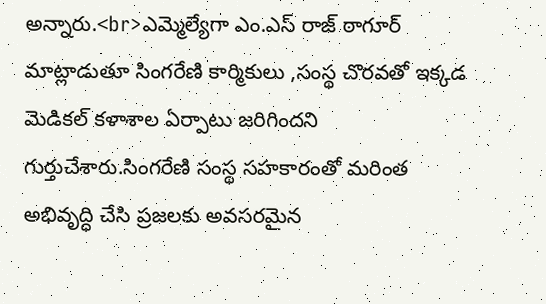అన్నారు.<br>ఎమ్మెల్యేగా ఎం.ఎస్ రాజ్ ఠాగూర్ మాట్లాడుతూ సింగరేణి కార్మికులు ,సంస్థ చొరవతో ఇక్కడ మెడికల్ కళాశాల ఏర్పాటు జరిగిందని గుర్తుచేశారు.సింగరేణి సంస్థ సహకారంతో మరింత అభివృద్ధి చేసి ప్రజలకు అవసరమైన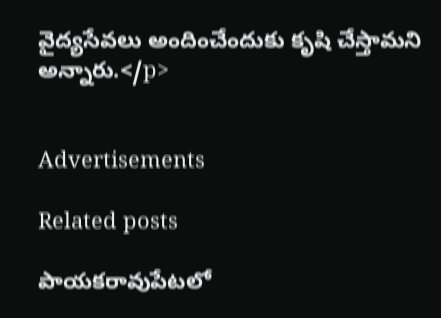వైద్యసేవలు అందించేందుకు కృషి చేస్తామని అన్నారు.</p>


Advertisements

Related posts

పాయకరావుపేటలో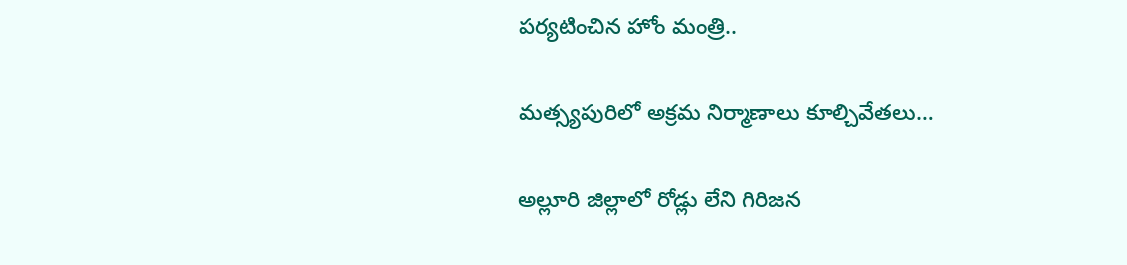పర్యటించిన హోం మంత్రి..

మత్స్యపురిలో అక్రమ నిర్మాణాలు కూల్చివేతలు…

అల్లూరి జిల్లాలో రోడ్లు లేని గిరిజన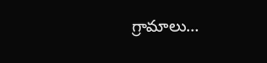గ్రామాలు…